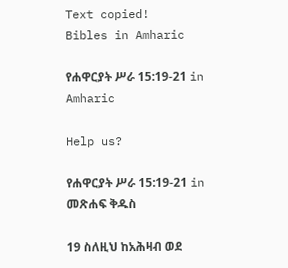Text copied!
Bibles in Amharic

የሐዋርያት ሥራ 15:19-21 in Amharic

Help us?

የሐዋርያት ሥራ 15:19-21 in መጽሐፍ ቅዱስ

19 ስለዚህ ከአሕዛብ ወደ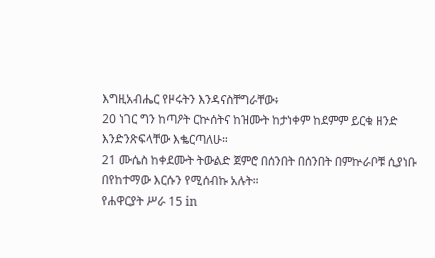እግዚአብሔር የዞሩትን እንዳናስቸግራቸው፥
20 ነገር ግን ከጣዖት ርኵሰትና ከዝሙት ከታነቀም ከደምም ይርቁ ዘንድ እንድንጽፍላቸው እቈርጣለሁ።
21 ሙሴስ ከቀደሙት ትውልድ ጀምሮ በሰንበት በሰንበት በምኵራቦቹ ሲያነቡ በየከተማው እርሱን የሚሰብኩ አሉት።
የሐዋርያት ሥራ 15 in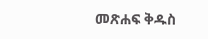መጽሐፍ ቅዱስ